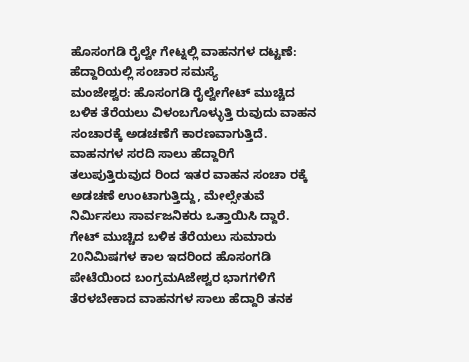ಹೊಸಂಗಡಿ ರೈಲ್ವೇ ಗೇಟ್ನಲ್ಲಿ ವಾಹನಗಳ ದಟ್ಟಣೆ: ಹೆದ್ದಾರಿಯಲ್ಲಿ ಸಂಚಾರ ಸಮಸ್ಯೆ
ಮಂಜೇಶ್ವರ: ಹೊಸಂಗಡಿ ರೈಲ್ವೇಗೇಟ್ ಮುಚ್ಚಿದ ಬಳಿಕ ತೆರೆಯಲು ವಿಳಂಬಗೊಳ್ಳುತ್ತಿ ರುವುದು ವಾಹನ ಸಂಚಾರಕ್ಕೆ ಅಡಚಣೆಗೆ ಕಾರಣವಾಗುತ್ತಿದೆ. ವಾಹನಗಳ ಸರದಿ ಸಾಲು ಹೆದ್ದಾರಿಗೆ ತಲುಪುತ್ತಿರುವುದ ರಿಂದ ಇತರ ವಾಹನ ಸಂಚಾ ರಕ್ಕೆ ಅಡಚಣೆ ಉಂಟಾಗುತ್ತಿದ್ದು, ಮೇಲ್ಸೇತುವೆ ನಿರ್ಮಿಸಲು ಸಾರ್ವಜನಿಕರು ಒತ್ತಾಯಿಸಿ ದ್ದಾರೆ. ಗೇಟ್ ಮುಚ್ಚಿದ ಬಳಿಕ ತೆರೆಯಲು ಸುಮಾರು 20ನಿಮಿಷಗಳ ಕಾಲ ಇದರಿಂದ ಹೊಸಂಗಡಿ ಪೇಟೆಯಿಂದ ಬಂಗ್ರಮAಜೇಶ್ವರ ಭಾಗಗಳಿಗೆ ತೆರಳಬೇಕಾದ ವಾಹನಗಳ ಸಾಲು ಹೆದ್ದಾರಿ ತನಕ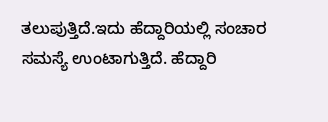ತಲುಪುತ್ತಿದೆ.ಇದು ಹೆದ್ದಾರಿಯಲ್ಲಿ ಸಂಚಾರ ಸಮಸ್ಯೆ ಉಂಟಾಗುತ್ತಿದೆ. ಹೆದ್ದಾರಿ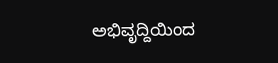ಅಭಿವೃದ್ದಿಯಿಂದ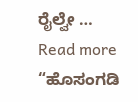ರೈಲ್ವೇ …
Read more “ಹೊಸಂಗಡಿ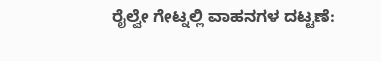ರೈಲ್ವೇ ಗೇಟ್ನಲ್ಲಿ ವಾಹನಗಳ ದಟ್ಟಣೆ: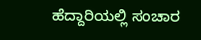ಹೆದ್ದಾರಿಯಲ್ಲಿ ಸಂಚಾರ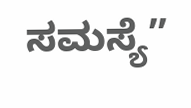ಸಮಸ್ಯೆ”